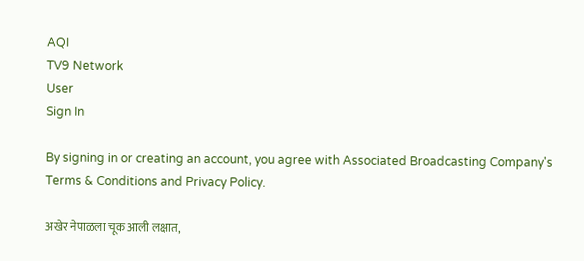AQI
TV9 Network
User
Sign In

By signing in or creating an account, you agree with Associated Broadcasting Company's Terms & Conditions and Privacy Policy.

अखेर नेपाळला चूक आली लक्षात,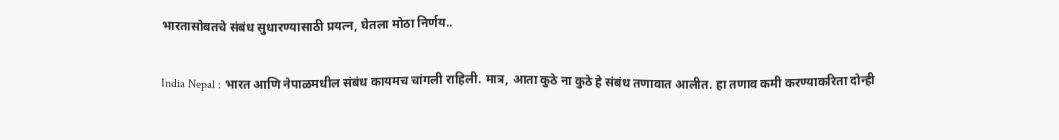भारतासोबतचे संबंध सुधारण्यासाठी प्रयत्न, घेतला मोठा निर्णय..

India Nepal : भारत आणि नेपाळमधील संबंध कायमच चांगली राहिली. मात्र, आता कुठे ना कुठे हे संबंध तणावात आलीत. हा तणाव कमी करण्याकरिता दोन्ही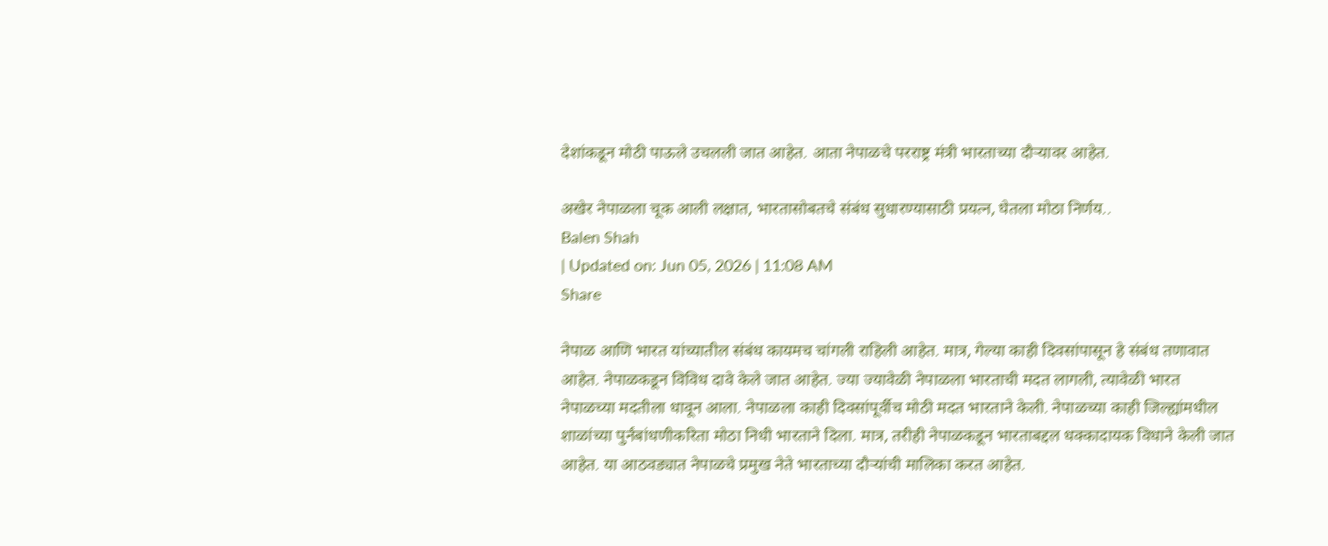देशांकडून मोठी पाऊले उचलली जात आहेत. आता नेपाळचे परराष्ट्र मंत्री भारताच्या दौऱ्यावर आहेत.

अखेर नेपाळला चूक आली लक्षात, भारतासोबतचे संबंध सुधारण्यासाठी प्रयत्न, घेतला मोठा निर्णय..
Balen Shah
| Updated on: Jun 05, 2026 | 11:08 AM
Share

नेपाळ आणि भारत यांच्यातील संबंध कायमच चांगली राहिली आहेत. मात्र, गेल्या काही दिवसांपासून हे संबंध तणावात आहेत. नेपाळकडून विविध दावे केले जात आहेत. ज्या ज्यावेळी नेपाळला भारताची मदत लागली, त्यावेळी भारत नेपाळच्या मदतीला धावून आला. नेपाळला काही दिवसांपूर्वीच मोठी मदत भारताने केली. नेपाळच्या काही जिल्ह्यांमधील शाळांच्या पुर्नंबांधणीकरिता मोठा निधी भारताने दिला. मात्र, तरीही नेपाळकडून भारताबद्दल धक्कादायक विधाने केली जात आहेत. या आठवड्यात नेपाळचे प्रमुख नेते भारताच्या दौऱ्यांची मालिका करत आहेत.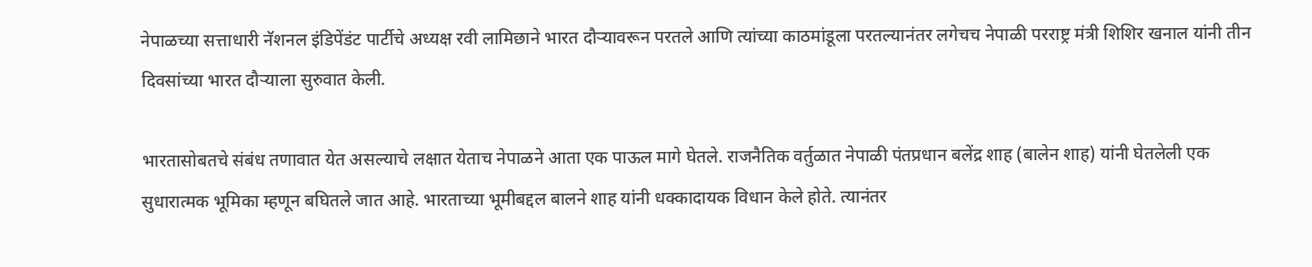नेपाळच्या सत्ताधारी नॅशनल इंडिपेंडंट पार्टीचे अध्यक्ष रवी लामिछाने भारत दौऱ्यावरून परतले आणि त्यांच्या काठमांडूला परतल्यानंतर लगेचच नेपाळी परराष्ट्र मंत्री शिशिर खनाल यांनी तीन दिवसांच्या भारत दौऱ्याला सुरुवात केली.

भारतासोबतचे संबंध तणावात येत असल्याचे लक्षात येताच नेपाळने आता एक पाऊल मागे घेतले. राजनैतिक वर्तुळात नेपाळी पंतप्रधान बलेंद्र शाह (बालेन शाह) यांनी घेतलेली एक सुधारात्मक भूमिका म्हणून बघितले जात आहे. भारताच्या भूमीबद्दल बालने शाह यांनी धक्कादायक विधान केले होते. त्यानंतर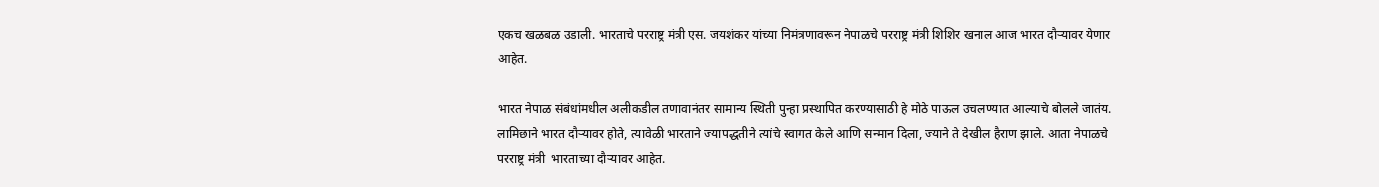एकच खळबळ उडाली. भारताचे परराष्ट्र मंत्री एस. जयशंकर यांच्या निमंत्रणावरून नेपाळचे परराष्ट्र मंत्री शिशिर खनाल आज भारत दौऱ्यावर येणार आहेत.

भारत नेपाळ संबंधांमधील अलीकडील तणावानंतर सामान्य स्थिती पुन्हा प्रस्थापित करण्यासाठी हे मोठे पाऊल उचलण्यात आल्याचे बोलले जातंय. लामिछाने भारत दौऱ्यावर होते, त्यावेळी भारताने ज्यापद्धतीने त्यांचे स्वागत केले आणि सन्मान दिला, ज्याने ते देखील हैराण झाले. आता नेपाळचे परराष्ट्र मंत्री  भारताच्या दौऱ्यावर आहेत.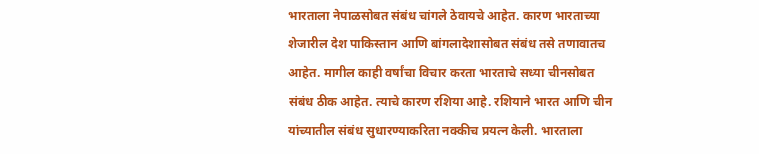भारताला नेपाळसोबत संबंध चांगले ठेवायचे आहेत. कारण भारताच्या शेजारील देश पाकिस्तान आणि बांगलादेशासोबत संबंध तसे तणावातच आहेत. मागील काही वर्षांचा विचार करता भारताचे सध्या चीनसोबत संबंध ठीक आहेत. त्याचे कारण रशिया आहे. रशियाने भारत आणि चीन यांच्यातील संबंध सुधारण्याकरिता नक्कीच प्रयत्न केली. भारताला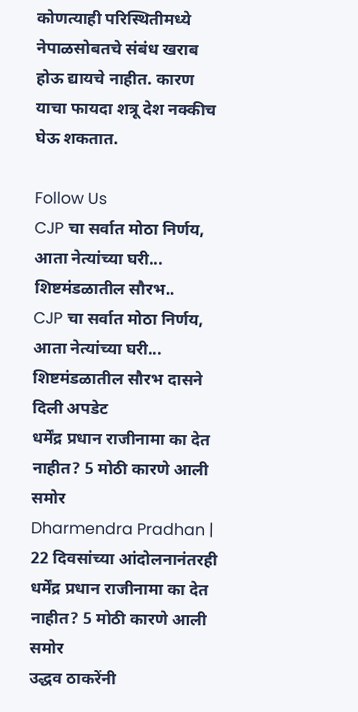कोणत्याही परिस्थितीमध्ये नेपाळसोबतचे संबंध खराब होऊ द्यायचे नाहीत. कारण याचा फायदा शत्रू देश नक्कीच घेऊ शकतात.

Follow Us
CJP चा सर्वात मोठा निर्णय, आता नेत्यांच्या घरी... शिष्टमंडळातील सौरभ..
CJP चा सर्वात मोठा निर्णय, आता नेत्यांच्या घरी... शिष्टमंडळातील सौरभ दासने दिली अपडेट
धर्मेंद्र प्रधान राजीनामा का देत नाहीत? 5 मोठी कारणे आली समोर
Dharmendra Pradhan | 22 दिवसांच्या आंदोलनानंतरही धर्मेंद्र प्रधान राजीनामा का देत नाहीत? 5 मोठी कारणे आली समोर
उद्धव ठाकरेंनी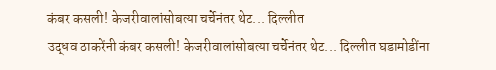कंबर कसली! केजरीवालांसोबत्या चर्चेनंतर थेट... दिल्लीत
उद्धव ठाकरेंनी कंबर कसली! केजरीवालांसोबत्या चर्चेनंतर थेट... दिल्लीत घडामोडींना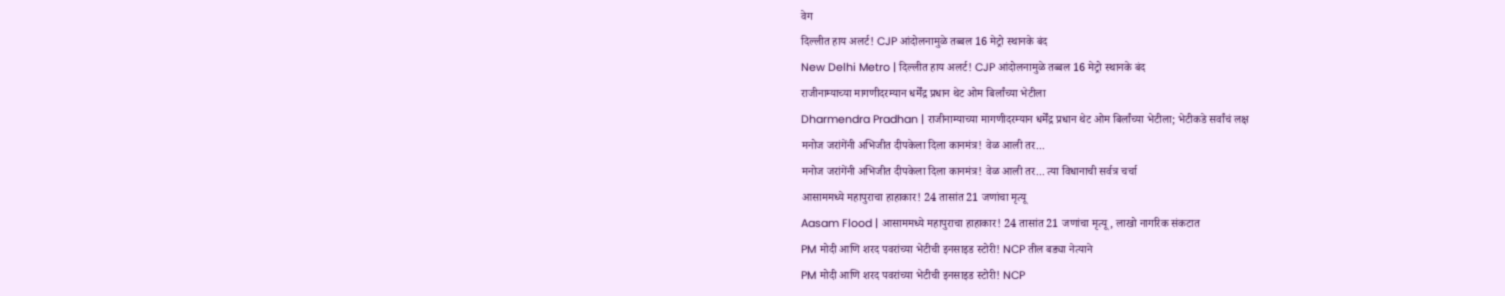वेग
दिल्लीत हाय अलर्ट! CJP आंदोलनामुळे तब्बल 16 मेट्रो स्थानके बंद
New Delhi Metro | दिल्लीत हाय अलर्ट! CJP आंदोलनामुळे तब्बल 16 मेट्रो स्थानके बंद
राजीनाम्याच्या मागणीदरम्यान धर्मेंद्र प्रधान थेट ओम बिर्लांच्या भेटीला
Dharmendra Pradhan | राजीनाम्याच्या मागणीदरम्यान धर्मेंद्र प्रधान थेट ओम बिर्लांच्या भेटीला; भेटीकडे सर्वांचं लक्ष
मनोज जरांगेंनी अभिजीत दीपकेला दिला कानमंत्र! वेळ आली तर...
मनोज जरांगेंनी अभिजीत दीपकेला दिला कानमंत्र! वेळ आली तर... त्या विधानाची सर्वत्र चर्चा
आसाममध्ये महापुराचा हाहाकार! 24 तासांत 21 जणांचा मृत्यू
Aasam Flood | आसाममध्ये महापुराचा हाहाकार! 24 तासांत 21 जणांचा मृत्यू, लाखो नागरिक संकटात
PM मोदी आणि शरद पवरांच्या भेटीची इनसाइड स्टोरी! NCP तील बड्या नेत्याने
PM मोदी आणि शरद पवरांच्या भेटीची इनसाइड स्टोरी! NCP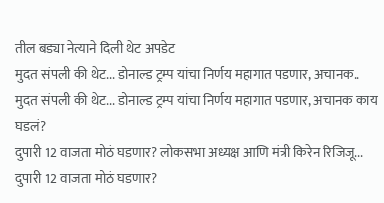तील बड्या नेत्याने दिली थेट अपडेट
मुदत संपली की थेट... डोनाल्ड ट्रम्प यांचा निर्णय महागात पडणार, अचानक..
मुदत संपली की थेट... डोनाल्ड ट्रम्प यांचा निर्णय महागात पडणार, अचानक काय घडलं?
दुपारी 12 वाजता मोठं घडणार? लोकसभा अध्यक्ष आणि मंत्री किरेन रिजिजू...
दुपारी 12 वाजता मोठं घडणार?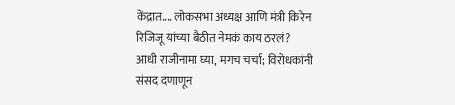केंद्रात.... लोकसभा अध्यक्ष आणि मंत्री किरेन रिजिजू यांच्या बैठीत नेमकं काय ठरलं?
आधी राजीनामा घ्या, मगच चर्चा; विरोधकांनी संसद दणाणून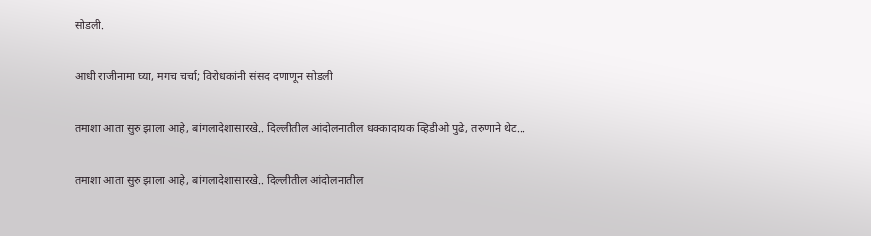सोडली.

आधी राजीनामा घ्या, मगच चर्चा; विरोधकांनी संसद दणाणून सोडली

तमाशा आता सुरु झाला आहे, बांगलादेशासारखे.. दिल्लीतील आंदोलनातील धक्कादायक व्हिडीओ पुढे, तरुणाने थेट...

तमाशा आता सुरु झाला आहे, बांगलादेशासारखे.. दिल्लीतील आंदोलनातील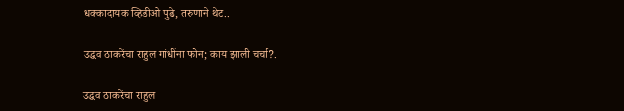धक्कादायक व्हिडीओ पुढे, तरुणाने थेट..

उद्धव ठाकरेंचा राहुल गांधींना फोन; काय झाली चर्चा?.

उद्धव ठाकरेंचा राहुल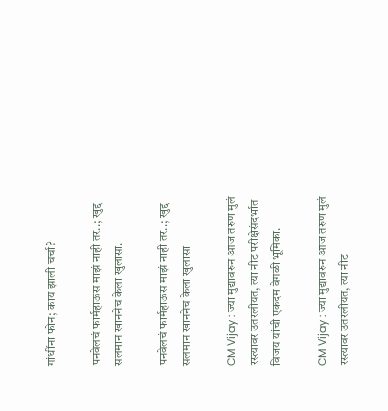गांधींना फोन; काय झाली चर्चा?

पनवेलचं फार्महाऊस माझं नाही तर..; खुद्द सलमान खाननेच केला खुलासा.

पनवेलचं फार्महाऊस माझं नाही तर..; खुद्द सलमान खाननेच केला खुलासा

CM Vijay : ज्या मुद्यावरुन आज तरुण मुलं रस्त्यावर उतरलीयत, त्या नीट परीक्षेसंदर्भात विजय यांची एकदम वेगळी भूमिका.

CM Vijay : ज्या मुद्यावरुन आज तरुण मुलं रस्त्यावर उतरलीयत, त्या नीट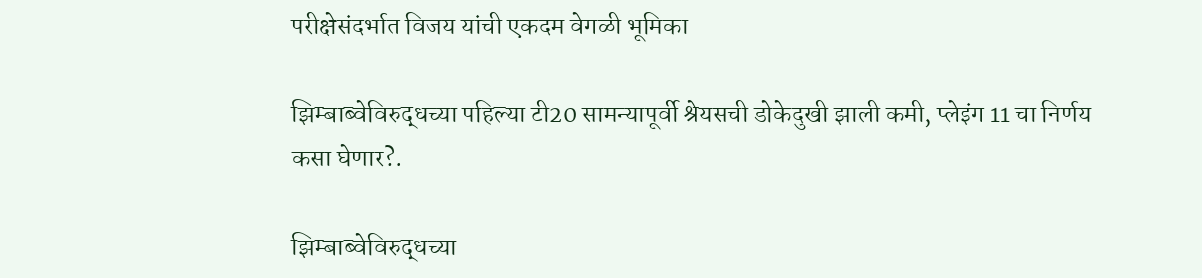परीक्षेसंदर्भात विजय यांची एकदम वेगळी भूमिका

झिम्बाब्वेविरुद्धच्या पहिल्या टी20 सामन्यापूर्वी श्रेयसची डोकेदुखी झाली कमी, प्लेइंग 11 चा निर्णय कसा घेणार?.

झिम्बाब्वेविरुद्धच्या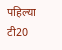पहिल्या टी20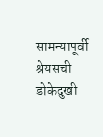सामन्यापूर्वी श्रेयसची डोकेदुखी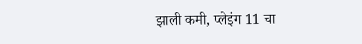झाली कमी, प्लेइंग 11 चा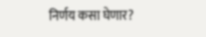निर्णय कसा घेणार?